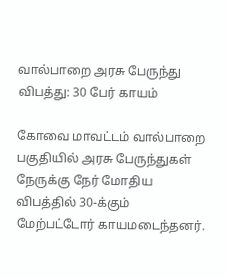வால்பாறை அரசு பேருந்து விபத்து: 30 பேர் காயம்

கோவை மாவட்டம் வால்பாறை பகுதியில் அரசு பேருந்துகள் நேருக்கு நேர் மோதிய விபத்தில் 30-க்கும் மேற்பட்டோர் காயமடைந்தனர்.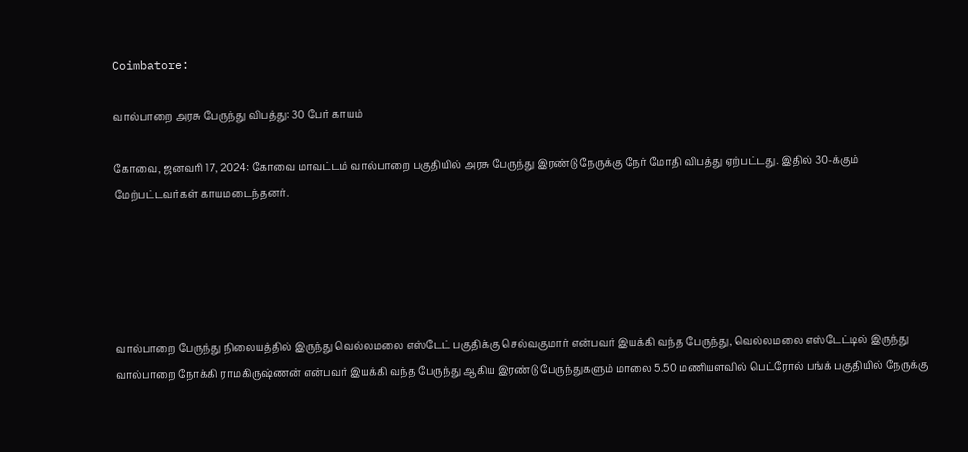Coimbatore:

வால்பாறை அரசு பேருந்து விபத்து: 30 பேர் காயம்

கோவை, ஜனவரி 17, 2024: கோவை மாவட்டம் வால்பாறை பகுதியில் அரசு பேருந்து இரண்டு நேருக்கு நேர் மோதி விபத்து ஏற்பட்டது. இதில் 30-க்கும் மேற்பட்டவர்கள் காயமடைந்தனர்.





வால்பாறை பேருந்து நிலையத்தில் இருந்து வெல்லமலை எஸ்டேட் பகுதிக்கு செல்வகுமார் என்பவர் இயக்கி வந்த பேருந்து, வெல்லமலை எஸ்டேட்டில் இருந்து வால்பாறை நோக்கி ராமகிருஷ்ணன் என்பவர் இயக்கி வந்த பேருந்து ஆகிய இரண்டு பேருந்துகளும் மாலை 5.50 மணியளவில் பெட்ரோல் பங்க் பகுதியில் நேருக்கு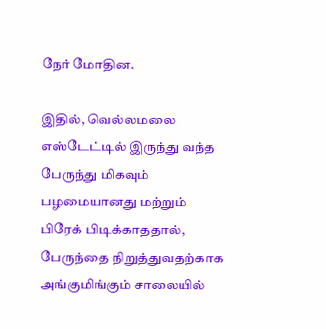நேர் மோதின.

இதில், வெல்லமலை எஸ்டேட்டில் இருந்து வந்த பேருந்து மிகவும் பழமையானது மற்றும் பிரேக் பிடிக்காததால், பேருந்தை நிறுத்துவதற்காக அங்குமிங்கும் சாலையில்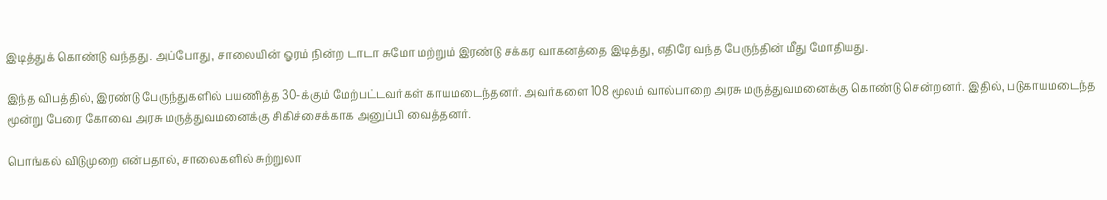இடித்துக் கொண்டு வந்தது. அப்போது, சாலையின் ஓரம் நின்ற டாடா சுமோ மற்றும் இரண்டு சக்கர வாகனத்தை இடித்து, எதிரே வந்த பேருந்தின் மீது மோதியது.

இந்த விபத்தில், இரண்டு பேருந்துகளில் பயணித்த 30-க்கும் மேற்பட்டவர்கள் காயமடைந்தனர். அவர்களை 108 மூலம் வால்பாறை அரசு மருத்துவமனைக்கு கொண்டு சென்றனர். இதில், படுகாயமடைந்த மூன்று பேரை கோவை அரசு மருத்துவமனைக்கு சிகிச்சைக்காக அனுப்பி வைத்தனர்.

பொங்கல் விடுமுறை என்பதால், சாலைகளில் சுற்றுலா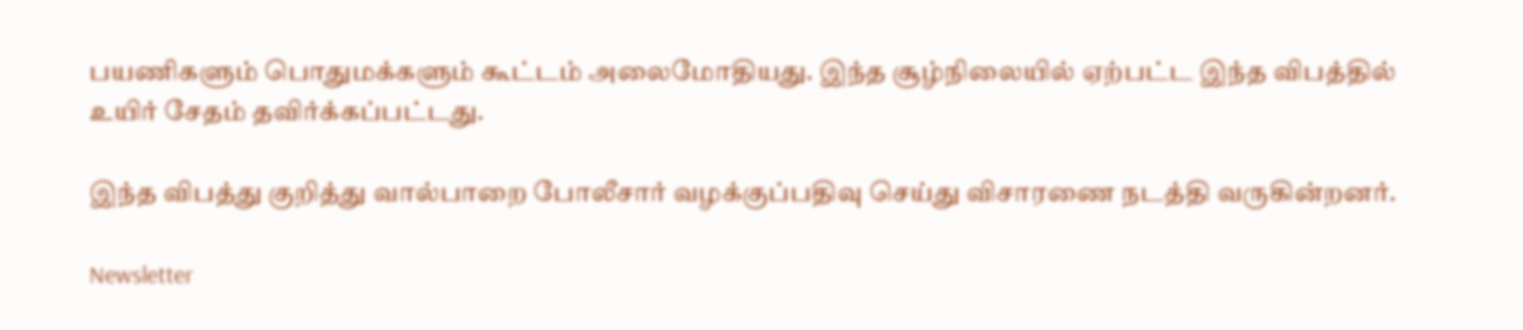பயணிகளும் பொதுமக்களும் கூட்டம் அலைமோதியது. இந்த சூழ்நிலையில் ஏற்பட்ட இந்த விபத்தில் உயிர் சேதம் தவிர்க்கப்பட்டது.

இந்த விபத்து குறித்து வால்பாறை போலீசார் வழக்குப்பதிவு செய்து விசாரணை நடத்தி வருகின்றனர்.

Newsletter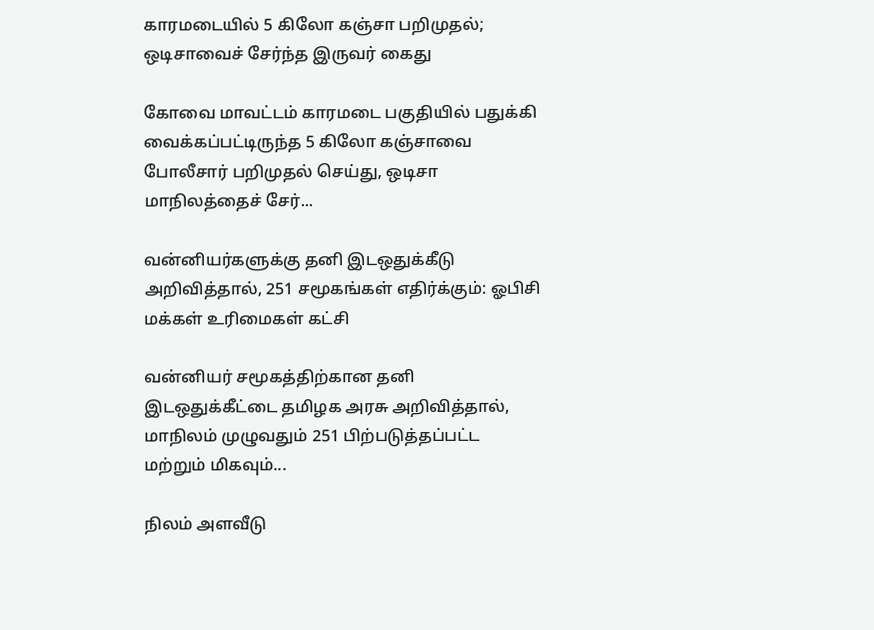காரமடையில் 5 கிலோ கஞ்சா பறிமுதல்; ஒடிசாவைச் சேர்ந்த இருவர் கைது

கோவை மாவட்டம் காரமடை பகுதியில் பதுக்கி வைக்கப்பட்டிருந்த 5 கிலோ கஞ்சாவை போலீசார் பறிமுதல் செய்து, ஒடிசா மாநிலத்தைச் சேர்...

வன்னியர்களுக்கு தனி இடஒதுக்கீடு அறிவித்தால், 251 சமூகங்கள் எதிர்க்கும்: ஓபிசி மக்கள் உரிமைகள் கட்சி

வன்னியர் சமூகத்திற்கான தனி இடஒதுக்கீட்டை தமிழக அரசு அறிவித்தால், மாநிலம் முழுவதும் 251 பிற்படுத்தப்பட்ட மற்றும் மிகவும்...

நிலம் அளவீடு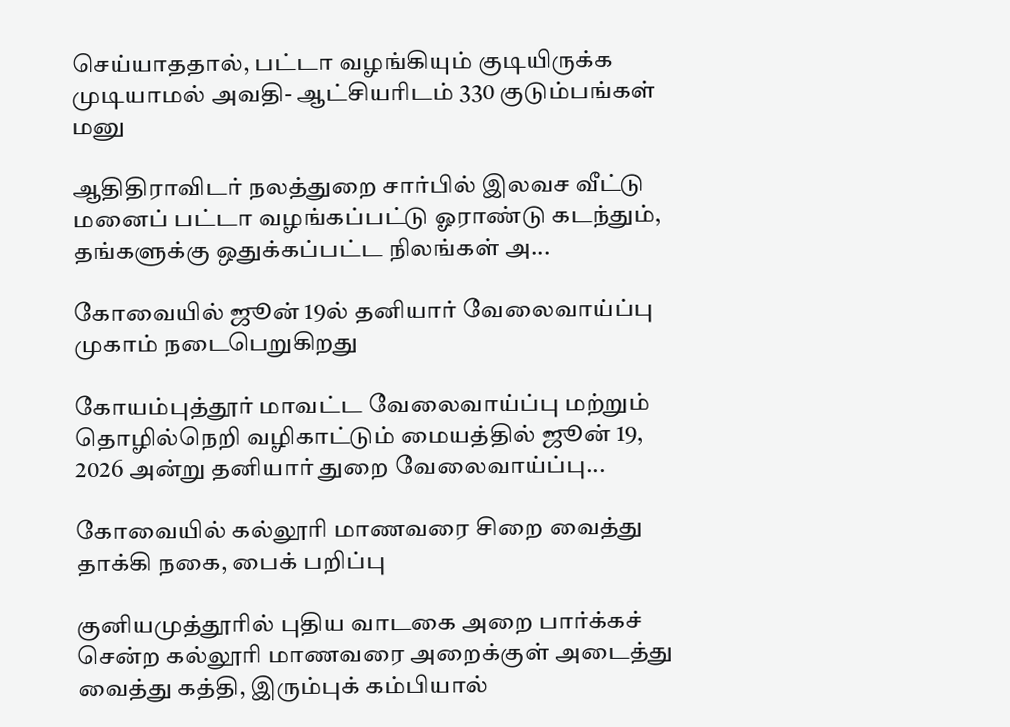செய்யாததால், பட்டா வழங்கியும் குடியிருக்க முடியாமல் அவதி- ஆட்சியரிடம் 330 குடும்பங்கள் மனு

ஆதிதிராவிடர் நலத்துறை சார்பில் இலவச வீட்டு மனைப் பட்டா வழங்கப்பட்டு ஓராண்டு கடந்தும், தங்களுக்கு ஒதுக்கப்பட்ட நிலங்கள் அ...

கோவையில் ஜூன் 19ல் தனியார் வேலைவாய்ப்பு முகாம் நடைபெறுகிறது

கோயம்புத்தூர் மாவட்ட வேலைவாய்ப்பு மற்றும் தொழில்நெறி வழிகாட்டும் மையத்தில் ஜூன் 19, 2026 அன்று தனியார் துறை வேலைவாய்ப்பு...

கோவையில் கல்லூரி மாணவரை சிறை வைத்து தாக்கி நகை, பைக் பறிப்பு

குனியமுத்தூரில் புதிய வாடகை அறை பார்க்கச் சென்ற கல்லூரி மாணவரை அறைக்குள் அடைத்து வைத்து கத்தி, இரும்புக் கம்பியால்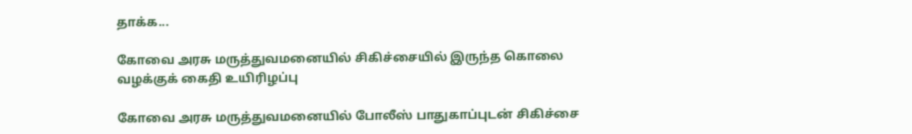தாக்க...

கோவை அரசு மருத்துவமனையில் சிகிச்சையில் இருந்த கொலை வழக்குக் கைதி உயிரிழப்பு

கோவை அரசு மருத்துவமனையில் போலீஸ் பாதுகாப்புடன் சிகிச்சை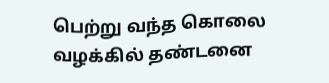பெற்று வந்த கொலை வழக்கில் தண்டனை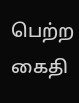பெற்ற கைதி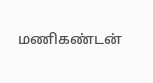மணிகண்டன்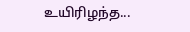உயிரிழந்த...